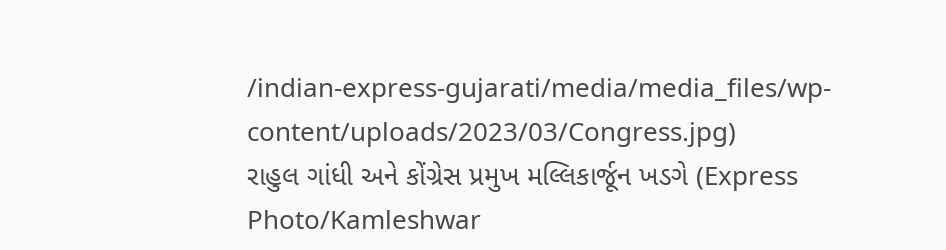/indian-express-gujarati/media/media_files/wp-content/uploads/2023/03/Congress.jpg)
રાહુલ ગાંધી અને કોંગ્રેસ પ્રમુખ મલ્લિકાર્જૂન ખડગે (Express Photo/Kamleshwar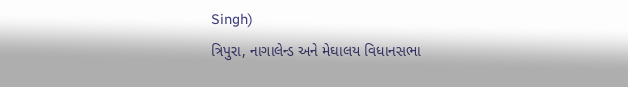Singh)
ત્રિપુરા, નાગાલેન્ડ અને મેઘાલય વિધાનસભા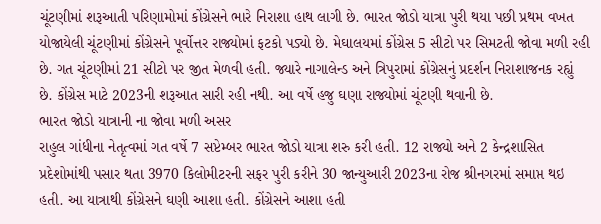ચૂંટણીમાં શરૂઆતી પરિણામોમાં કોંગ્રેસને ભારે નિરાશા હાથ લાગી છે. ભારત જોડો યાત્રા પુરી થયા પછી પ્રથમ વખત યોજાયેલી ચૂંટણીમાં કોંગ્રેસને પૂર્વોત્તર રાજ્યોમાં ફટકો પડ્યો છે. મેઘાલયમાં કોંગ્રેસ 5 સીટો પર સિમટતી જોવા મળી રહી છે. ગત ચૂંટણીમાં 21 સીટો પર જીત મેળવી હતી. જ્યારે નાગાલેન્ડ અને ત્રિપુરામાં કોંગ્રેસનું પ્રદર્શન નિરાશાજનક રહ્યું છે. કોંગ્રેસ માટે 2023ની શરૂઆત સારી રહી નથી. આ વર્ષે હજુ ઘણા રાજ્યોમાં ચૂંટણી થવાની છે.
ભારત જોડો યાત્રાની ના જોવા મળી અસર
રાહુલ ગાંધીના નેતૃત્વમાં ગત વર્ષે 7 સપ્ટેમ્બર ભારત જોડો યાત્રા શરુ કરી હતી. 12 રાજ્યો અને 2 કેન્દ્રશાસિત પ્રદેશોમાંથી પસાર થતા 3970 કિલોમીટરની સફર પુરી કરીને 30 જાન્યુઆરી 2023ના રોજ શ્રીનગરમાં સમાપ્ત થઇ હતી. આ યાત્રાથી કોંગ્રેસને ઘણી આશા હતી. કોંગ્રેસને આશા હતી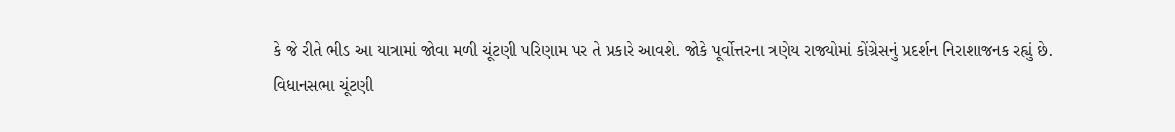કે જે રીતે ભીડ આ યાત્રામાં જોવા મળી ચૂંટણી પરિણામ પર તે પ્રકારે આવશે. જોકે પૂર્વોત્તરના ત્રણેય રાજ્યોમાં કોંગ્રેસનું પ્રદર્શન નિરાશાજનક રહ્યું છે.
વિધાનસભા ચૂંટણી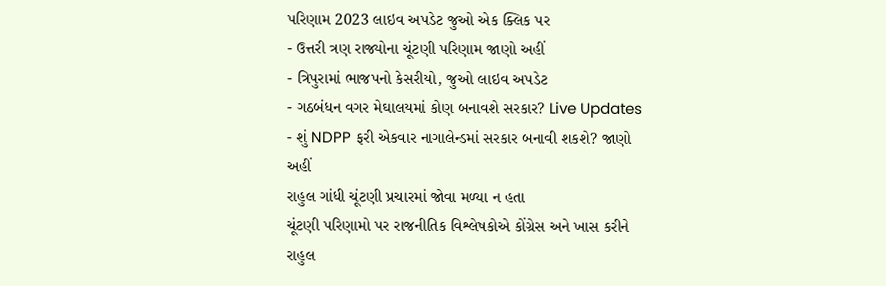પરિણામ 2023 લાઇવ અપડેટ જુઓ એક ક્લિક પર
- ઉત્તરી ત્રણ રાજ્યોના ચૂંટણી પરિણામ જાણો અહીં
- ત્રિપુરામાં ભાજપનો કેસરીયો, જુઓ લાઇવ અપડેટ
- ગઠબંધન વગર મેઘાલયમાં કોણ બનાવશે સરકાર? Live Updates
- શું NDPP ફરી એકવાર નાગાલેન્ડમાં સરકાર બનાવી શકશે? જાણો અહીં
રાહુલ ગાંધી ચૂંટણી પ્રચારમાં જોવા મળ્યા ન હતા
ચૂંટણી પરિણામો પર રાજનીતિક વિશ્લેષકોએ કોંગ્રેસ અને ખાસ કરીને રાહુલ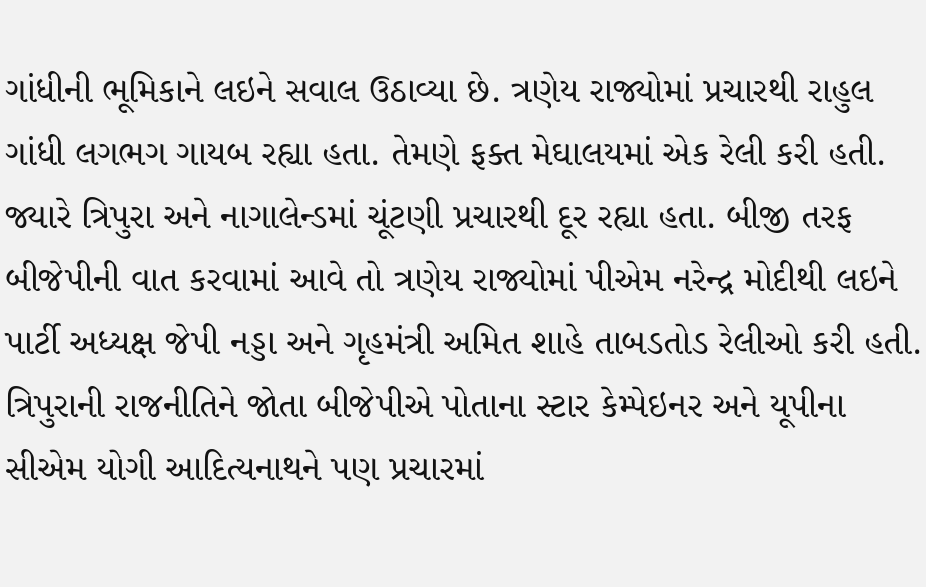ગાંધીની ભૂમિકાને લઇને સવાલ ઉઠાવ્યા છે. ત્રણેય રાજ્યોમાં પ્રચારથી રાહુલ ગાંધી લગભગ ગાયબ રહ્યા હતા. તેમણે ફક્ત મેઘાલયમાં એક રેલી કરી હતી. જ્યારે ત્રિપુરા અને નાગાલેન્ડમાં ચૂંટણી પ્રચારથી દૂર રહ્યા હતા. બીજી તરફ બીજેપીની વાત કરવામાં આવે તો ત્રણેય રાજ્યોમાં પીએમ નરેન્દ્ર મોદીથી લઇને પાર્ટી અધ્યક્ષ જેપી નડ્ડા અને ગૃહમંત્રી અમિત શાહે તાબડતોડ રેલીઓ કરી હતી. ત્રિપુરાની રાજનીતિને જોતા બીજેપીએ પોતાના સ્ટાર કેમ્પેઇનર અને યૂપીના સીએમ યોગી આદિત્યનાથને પણ પ્રચારમાં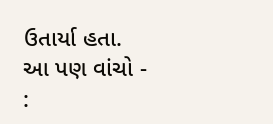ઉતાર્યા હતા.
આ પણ વાંચો - :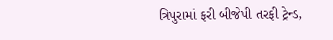ત્રિપુરામાં ફરી બીજેપી તરફી ટ્રેન્ડ,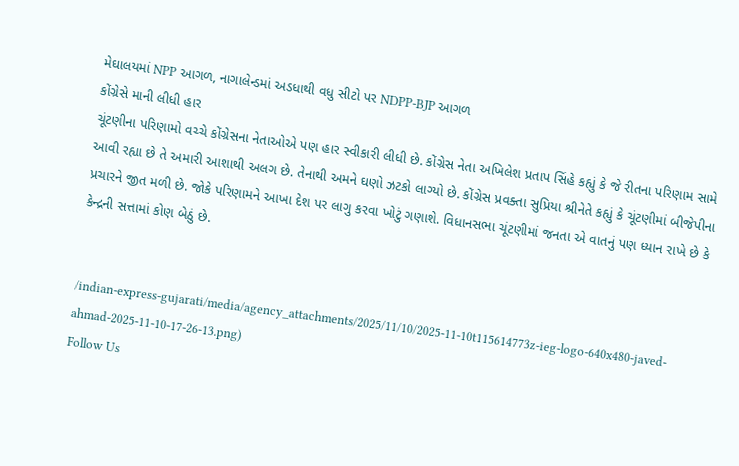મેઘાલયમાં NPP આગળ, નાગાલેન્ડમાં અડધાથી વધુ સીટો પર NDPP-BJP આગળ
કોંગ્રેસે માની લીધી હાર
ચૂંટણીના પરિણામો વચ્ચે કોંગ્રેસના નેતાઓએ પણ હાર સ્વીકારી લીધી છે. કોંગ્રેસ નેતા અખિલેશ પ્રતાપ સિંહે કહ્યું કે જે રીતના પરિણામ સામે આવી રહ્યા છે તે અમારી આશાથી અલગ છે. તેનાથી અમને ઘણો ઝટકો લાગ્યો છે. કોંગ્રેસ પ્રવક્તા સુપ્રિયા શ્રીનેતે કહ્યું કે ચૂંટણીમાં બીજેપીના પ્રચારને જીત મળી છે. જોકે પરિણામને આખા દેશ પર લાગુ કરવા ખોટું ગણાશે. વિધાનસભા ચૂંટણીમાં જનતા એ વાતનું પણ ધ્યાન રાખે છે કે કેન્દ્રની સત્તામાં કોણ બેઠું છે.


/indian-express-gujarati/media/agency_attachments/2025/11/10/2025-11-10t115614773z-ieg-logo-640x480-javed-ahmad-2025-11-10-17-26-13.png)
Follow Us